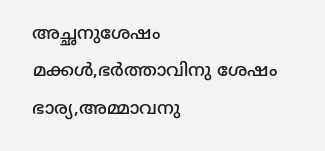അച്ഛനുശേഷം മക്കള്‍,ഭര്‍ത്താവിനു ശേഷം ഭാര്യ,അമ്മാവനു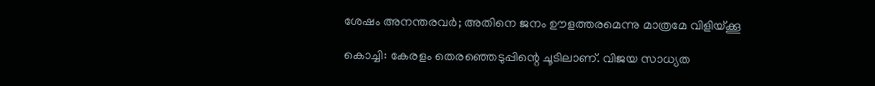ശേഷം അനന്തരവര്‍; അതിനെ ജനം ഊളത്തരമെന്നു മാത്രമേ വിളിയ്ക്കൂ

കൊച്ചി: കേരളം തെരഞ്ഞെടുപ്പിന്റെ ചൂടിലാണ്. വിജയ സാധ്യത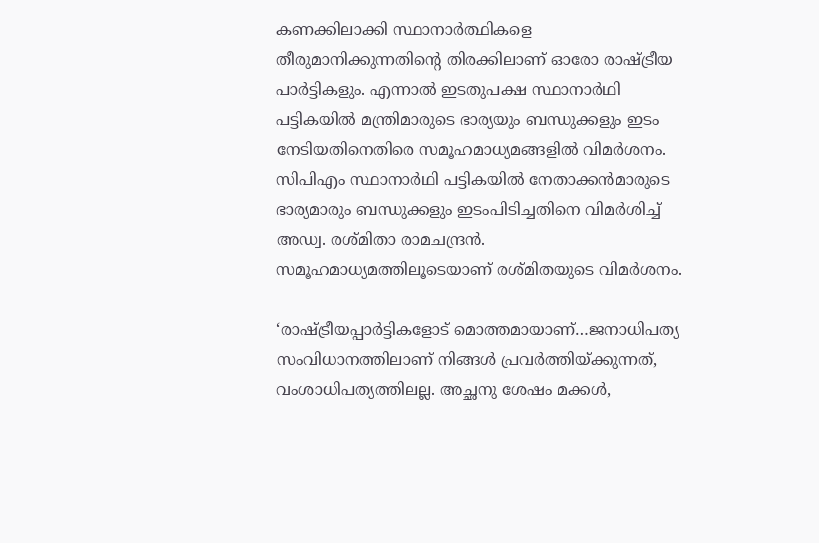കണക്കിലാക്കി സ്ഥാനാർത്ഥികളെ തീരുമാനിക്കുന്നതിന്റെ തിരക്കിലാണ് ഓരോ രാഷ്ട്രീയ പാർട്ടികളും. എന്നാൽ ഇടതുപക്ഷ സ്ഥാനാർഥി പട്ടികയിൽ മന്ത്രിമാരുടെ ഭാര്യയും ബന്ധുക്കളും ഇടം നേടിയതിനെതിരെ സമൂഹമാധ്യമങ്ങളിൽ വിമർശനം. സിപിഎം സ്ഥാനാര്‍ഥി പട്ടികയില്‍ നേതാക്കന്‍മാരുടെ ഭാര്യമാരും ബന്ധുക്കളും ഇടംപിടിച്ചതിനെ വിമര്‍ശിച്ച്‌ അഡ്വ. രശ്മിതാ രാമചന്ദ്രന്‍. സമൂഹമാധ്യമത്തിലൂടെയാണ് രശ്മിതയുടെ വിമര്‍ശനം.

‘രാഷ്ട്രീയപ്പാര്‍ട്ടികളോട് മൊത്തമായാണ്…ജനാധിപത്യ സംവിധാനത്തിലാണ് നിങ്ങള്‍ പ്രവര്‍ത്തിയ്ക്കുന്നത്, വംശാധിപത്യത്തിലല്ല. അച്ഛനു ശേഷം മക്കള്‍,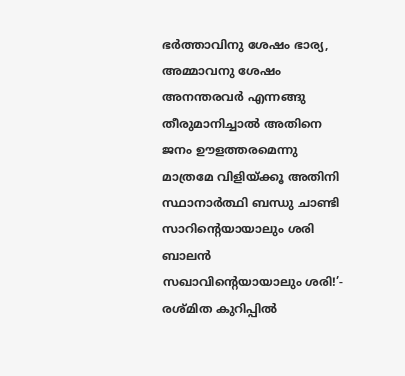ഭര്‍ത്താവിനു ശേഷം ഭാര്യ, അമ്മാവനു ശേഷം അനന്തരവര്‍ എന്നങ്ങു തീരുമാനിച്ചാല്‍ അതിനെ ജനം ഊളത്തരമെന്നു മാത്രമേ വിളിയ്ക്കൂ അതിനി സ്ഥാനാര്‍ത്ഥി ബന്ധു ചാണ്ടി സാറിന്റെയായാലും ശരി ബാലന്‍ സഖാവിന്റെയായാലും ശരി!’- രശ്മിത കുറിപ്പില്‍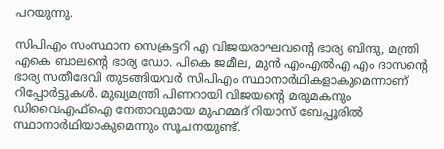പറയുന്നു.

സിപിഎം സംസ്ഥാന സെക്രട്ടറി എ വിജയരാഘവന്റെ ഭാര്യ ബിന്ദു, മന്ത്രി എകെ ബാലന്റെ ഭാര്യ ഡോ. പികെ ജമീല, മുന്‍ എംഎല്‍എ എം ദാസന്റെ ഭാര്യ സതീദേവി തുടങ്ങിയവർ സിപിഎം സ്ഥാനാര്‍ഥികളാകുമെന്നാണ് റിപ്പോര്‍ട്ടുകള്‍. മുഖ്യമന്ത്രി പിണറായി വിജയന്റെ മരുമകനും ഡിവൈഎഫ്‌ഐ നേതാവുമായ മുഹമ്മദ് റിയാസ് ബേപ്പൂരിൽ സ്ഥാനാര്‍ഥിയാകുമെന്നും സൂചനയുണ്ട്.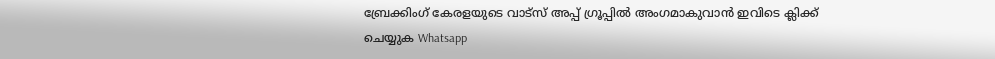ബ്രേക്കിംഗ് കേരളയുടെ വാട്സ് അപ്പ് ഗ്രൂപ്പിൽ അംഗമാകുവാൻ ഇവിടെ ക്ലിക്ക് ചെയ്യുക Whatsapp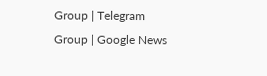Group | Telegram Group | Google News